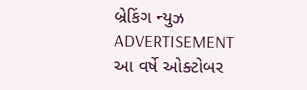બ્રેકિંગ ન્યુઝ
ADVERTISEMENT
આ વર્ષે ઓક્ટોબર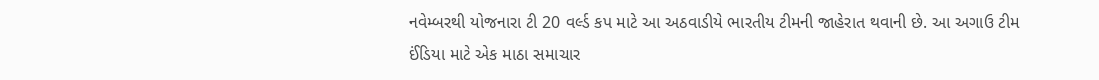નવેમ્બરથી યોજનારા ટી 20 વર્લ્ડ કપ માટે આ અઠવાડીયે ભારતીય ટીમની જાહેરાત થવાની છે. આ અગાઉ ટીમ ઈંડિયા માટે એક માઠા સમાચાર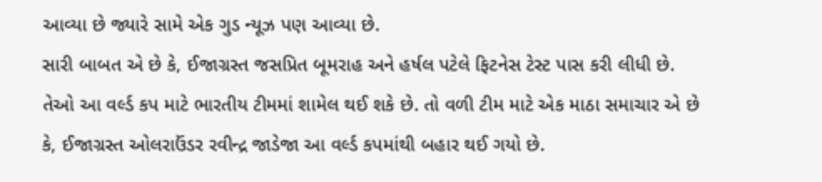આવ્યા છે જ્યારે સામે એક ગુડ ન્યૂઝ પણ આવ્યા છે.
સારી બાબત એ છે કે, ઈજાગ્રસ્ત જસપ્રિત બૂમરાહ અને હર્ષલ પટેલે ફિટનેસ ટેસ્ટ પાસ કરી લીધી છે. તેઓ આ વર્લ્ડ કપ માટે ભારતીય ટીમમાં શામેલ થઈ શકે છે. તો વળી ટીમ માટે એક માઠા સમાચાર એ છે કે, ઈજાગ્રસ્ત ઓલરાઉંડર રવીન્દ્ર જાડેજા આ વર્લ્ડ કપમાંથી બહાર થઈ ગયો છે.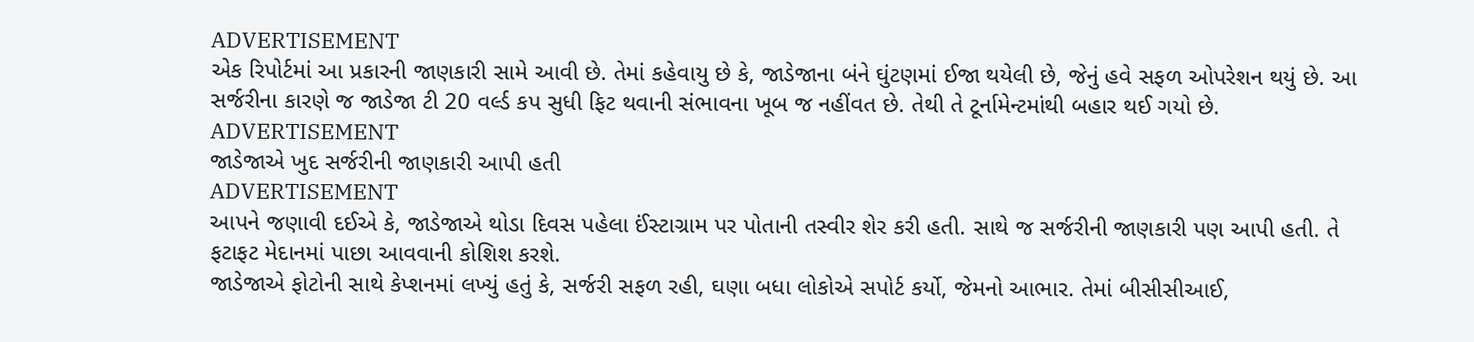ADVERTISEMENT
એક રિપોર્ટમાં આ પ્રકારની જાણકારી સામે આવી છે. તેમાં કહેવાયુ છે કે, જાડેજાના બંને ઘુંટણમાં ઈજા થયેલી છે, જેનું હવે સફળ ઓપરેશન થયું છે. આ સર્જરીના કારણે જ જાડેજા ટી 20 વર્લ્ડ કપ સુધી ફિટ થવાની સંભાવના ખૂબ જ નહીંવત છે. તેથી તે ટૂર્નામેન્ટમાંથી બહાર થઈ ગયો છે.
ADVERTISEMENT
જાડેજાએ ખુદ સર્જરીની જાણકારી આપી હતી
ADVERTISEMENT
આપને જણાવી દઈએ કે, જાડેજાએ થોડા દિવસ પહેલા ઈંસ્ટાગ્રામ પર પોતાની તસ્વીર શેર કરી હતી. સાથે જ સર્જરીની જાણકારી પણ આપી હતી. તે ફટાફટ મેદાનમાં પાછા આવવાની કોશિશ કરશે.
જાડેજાએ ફોટોની સાથે કેપ્શનમાં લખ્યું હતું કે, સર્જરી સફળ રહી, ઘણા બધા લોકોએ સપોર્ટ કર્યો, જેમનો આભાર. તેમાં બીસીસીઆઈ,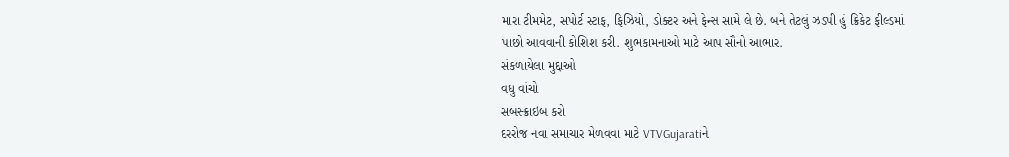મારા ટીમમેટ, સપોર્ટ સ્ટાફ, ફિઝિયો, ડોક્ટર અને ફેન્સ સામે લે છે. બને તેટલું ઝડપી હું ક્રિકેટ ફીલ્ડમાં પાછો આવવાની કોશિશ કરી. શુભકામનાઓ માટે આપ સૌનો આભાર.
સંકળાયેલા મુદ્દાઓ
વધુ વાંચો
સબસ્ક્રાઇબ કરો
દરરોજ નવા સમાચાર મેળવવા માટે VTVGujaratiને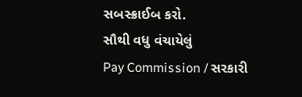સબસ્ક્રાઈબ કરો.
સૌથી વધુ વંચાયેલું
Pay Commission / સરકારી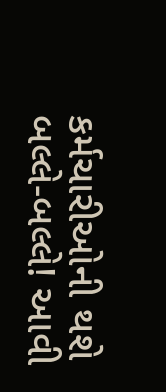કર્મચારીઓની થશે બલ્લે-બલ્લે! આવી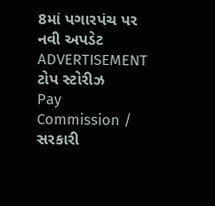8માં પગારપંચ પર નવી અપડેટ
ADVERTISEMENT
ટોપ સ્ટોરીઝ
Pay Commission / સરકારી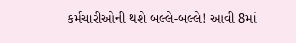કર્મચારીઓની થશે બલ્લે-બલ્લે! આવી 8માં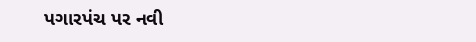પગારપંચ પર નવી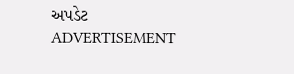અપડેટ
ADVERTISEMENT